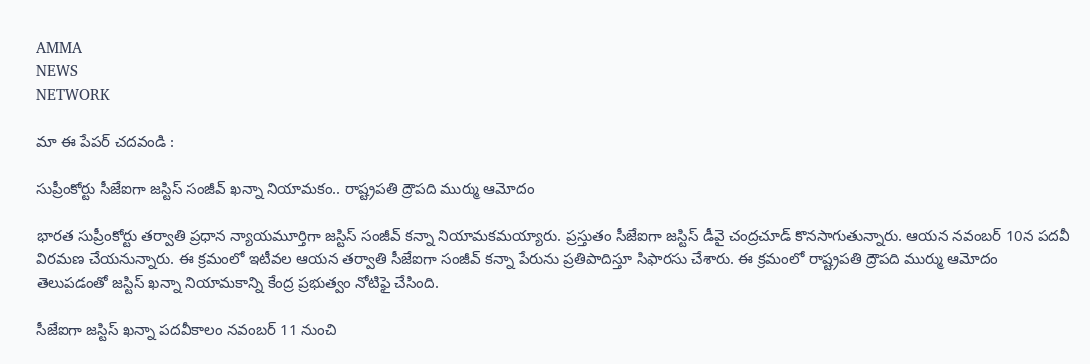AMMA
NEWS
NETWORK

మా ఈ పేపర్ చదవండి :

సుప్రీంకోర్టు సీజేఐగా జస్టిస్‌ సంజీవ్‌ ఖన్నా నియామకం.. రాష్ట్రపతి ద్రౌపది ముర్ము ఆమోదం

భారత సుప్రీంకోర్టు తర్వాతి ప్రధాన న్యాయమూర్తిగా జస్టిస్‌ సంజీవ్‌ కన్నా నియామకమయ్యారు. ప్రస్తుతం సీజేఐగా జస్టిస్‌ డీవై చంద్రచూడ్‌ కొనసాగుతున్నారు. ఆయన నవంబర్‌ 10న పదవీ విరమణ చేయనున్నారు. ఈ క్రమంలో ఇటీవల ఆయన తర్వాతి సీజేఐగా సంజీవ్‌ కన్నా పేరును ప్రతిపాదిస్తూ సిఫారసు చేశారు. ఈ క్రమంలో రాష్ట్రపతి ద్రౌపది ముర్ము ఆమోదం తెలుపడంతో జస్టిస్‌ ఖన్నా నియామకాన్ని కేంద్ర ప్రభుత్వం నోటిఫై చేసింది.

సీజేఐగా జస్టిస్‌ ఖన్నా పదవీకాలం నవంబర్‌ 11 నుంచి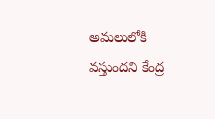అమలులోకి వస్తుందని కేంద్ర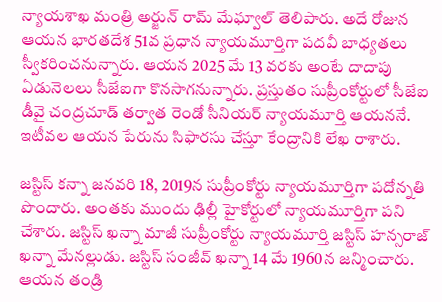న్యాయశాఖ మంత్రి అర్జున్‌ రామ్‌ మేఘ్వాల్‌ తెలిపారు. అదే రోజున ఆయన భారతదేశ 51వ ప్రధాన న్యాయమూర్తిగా పదవీ బాధ్యతలు స్వీకరించనున్నారు. ఆయన 2025 మే 13 వరకు అంటే దాదాపు ఏడునెలలు సీజేఐగా కొనసాగనున్నారు. ప్రస్తుతం సుప్రీంకోర్టులో సీజేఐ డీవై చంద్రచూడ్‌ తర్వాత రెండో సీనియర్‌ న్యాయమూర్తి ఆయననే. ఇటీవల ఆయన పేరును సిఫారసు చేస్తూ కేంద్రానికి లేఖ రాశారు.

జస్టిస్‌ కన్నా జనవరి 18, 2019న సుప్రీంకోర్టు న్యాయమూర్తిగా పదోన్నతి పొందారు. అంతకు ముందు ఢిల్లీ హైకోర్టులో న్యాయమూర్తిగా పని చేశారు. జస్టిస్ ఖన్నా మాజీ సుప్రీంకోర్టు న్యాయమూర్తి జస్టిస్ హన్సరాజ్ ఖన్నా మేనల్లుడు. జస్టిస్ సంజీవ్ ఖన్నా 14 మే 1960న జన్మించారు. ఆయన తండ్రి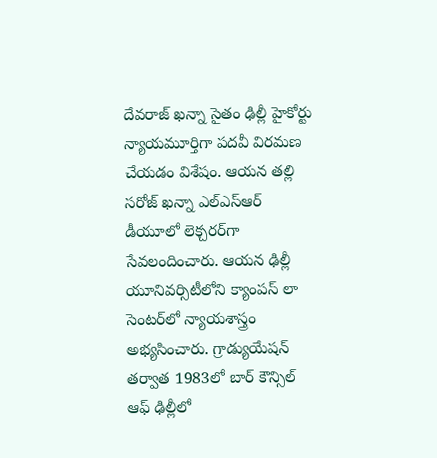దేవరాజ్‌ ఖన్నా సైతం ఢిల్లీ హైకోర్టు న్యాయమూర్తిగా పదవీ విరమణ చేయడం విశేషం. ఆయన తల్లి సరోజ్‌ ఖన్నా ఎల్‌ఎస్‌ఆర్‌ డీయూలో లెక్చరర్‌గా సేవలందించారు. ఆయన ఢిల్లీ యూనివర్సిటీలోని క్యాంపస్ లా సెంటర్‌లో న్యాయశాస్త్రం అభ్యసించారు. గ్రాడ్యుయేషన్ తర్వాత 1983లో బార్ కౌన్సిల్ ఆఫ్ ఢిల్లీలో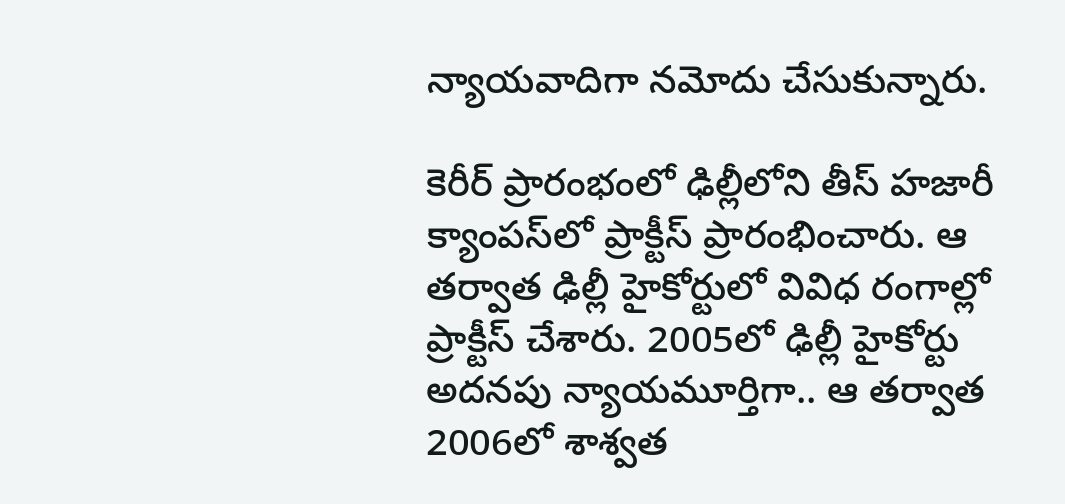న్యాయవాదిగా నమోదు చేసుకున్నారు.

కెరీర్‌ ప్రారంభంలో ఢిల్లీలోని తీస్ హజారీ క్యాంపస్‌లో ప్రాక్టీస్ ప్రారంభించారు. ఆ తర్వాత ఢిల్లీ హైకోర్టులో వివిధ రంగాల్లో ప్రాక్టీస్ చేశారు. 2005లో ఢిల్లీ హైకోర్టు అదనపు న్యాయమూర్తిగా.. ఆ తర్వాత 2006లో శాశ్వత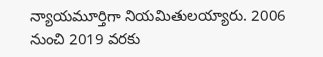న్యాయమూర్తిగా నియమితులయ్యారు. 2006 నుంచి 2019 వరకు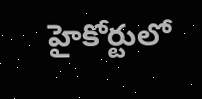హైకోర్టులో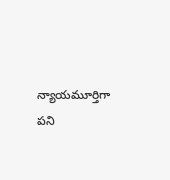న్యాయమూర్తిగా పని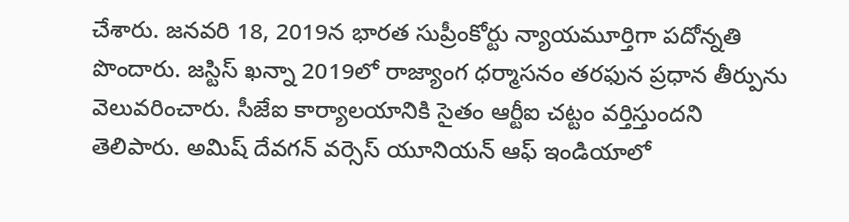చేశారు. జనవరి 18, 2019న భారత సుప్రీంకోర్టు న్యాయమూర్తిగా పదోన్నతి పొందారు. జస్టిస్‌ ఖన్నా 2019లో రాజ్యాంగ ధర్మాసనం తరఫున ప్రధాన తీర్పును వెలువరించారు. సీజేఐ కార్యాలయానికి సైతం ఆర్టీఐ చట్టం వర్తిస్తుందని తెలిపారు. అమిష్ దేవగన్ వర్సెస్ యూనియన్ ఆఫ్ ఇండియాలో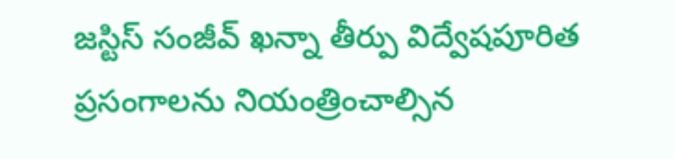జస్టిస్ సంజీవ్ ఖన్నా తీర్పు విద్వేషపూరిత ప్రసంగాలను నియంత్రించాల్సిన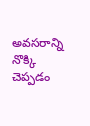అవసరాన్ని నొక్కి చెప్పడం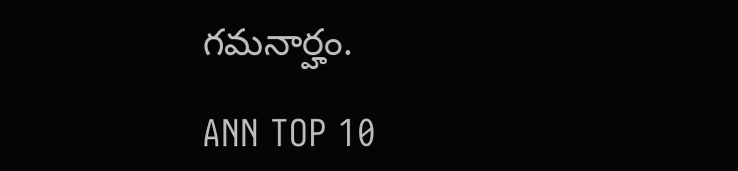గమనార్హం.

ANN TOP 10